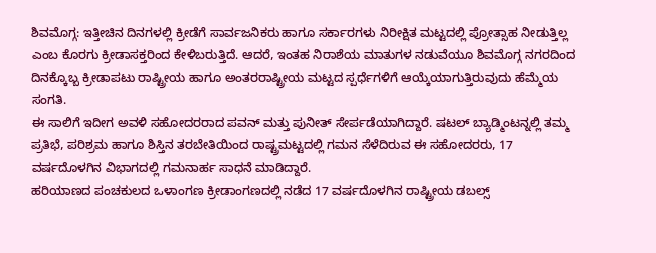ಶಿವಮೊಗ್ಗ: ಇತ್ತೀಚಿನ ದಿನಗಳಲ್ಲಿ ಕ್ರೀಡೆಗೆ ಸಾರ್ವಜನಿಕರು ಹಾಗೂ ಸರ್ಕಾರಗಳು ನಿರೀಕ್ಷಿತ ಮಟ್ಟದಲ್ಲಿ ಪ್ರೋತ್ಸಾಹ ನೀಡುತ್ತಿಲ್ಲ ಎಂಬ ಕೊರಗು ಕ್ರೀಡಾಸಕ್ತರಿಂದ ಕೇಳಿಬರುತ್ತಿದೆ. ಆದರೆ, ಇಂತಹ ನಿರಾಶೆಯ ಮಾತುಗಳ ನಡುವೆಯೂ ಶಿವಮೊಗ್ಗ ನಗರದಿಂದ ದಿನಕ್ಕೊಬ್ಬ ಕ್ರೀಡಾಪಟು ರಾಷ್ಟ್ರೀಯ ಹಾಗೂ ಅಂತರರಾಷ್ಟ್ರೀಯ ಮಟ್ಟದ ಸ್ಪರ್ಧೆಗಳಿಗೆ ಆಯ್ಕೆಯಾಗುತ್ತಿರುವುದು ಹೆಮ್ಮೆಯ ಸಂಗತಿ.
ಈ ಸಾಲಿಗೆ ಇದೀಗ ಅವಳಿ ಸಹೋದರರಾದ ಪವನ್ ಮತ್ತು ಪುನೀತ್ ಸೇರ್ಪಡೆಯಾಗಿದ್ದಾರೆ. ಷಟಲ್ ಬ್ಯಾಡ್ಮಿಂಟನ್ನಲ್ಲಿ ತಮ್ಮ ಪ್ರತಿಭೆ, ಪರಿಶ್ರಮ ಹಾಗೂ ಶಿಸ್ತಿನ ತರಬೇತಿಯಿಂದ ರಾಷ್ಟ್ರಮಟ್ಟದಲ್ಲಿ ಗಮನ ಸೆಳೆದಿರುವ ಈ ಸಹೋದರರು, 17 ವರ್ಷದೊಳಗಿನ ವಿಭಾಗದಲ್ಲಿ ಗಮನಾರ್ಹ ಸಾಧನೆ ಮಾಡಿದ್ದಾರೆ.
ಹರಿಯಾಣದ ಪಂಚಕುಲದ ಒಳಾಂಗಣ ಕ್ರೀಡಾಂಗಣದಲ್ಲಿ ನಡೆದ 17 ವರ್ಷದೊಳಗಿನ ರಾಷ್ಟ್ರೀಯ ಡಬಲ್ಸ್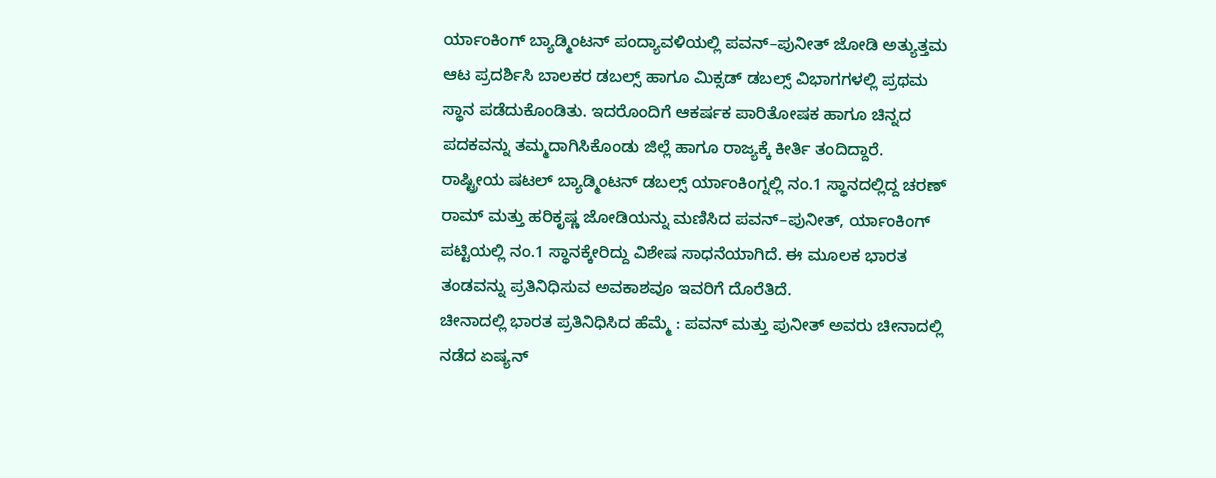ರ್ಯಾಂಕಿಂಗ್ ಬ್ಯಾಡ್ಮಿಂಟನ್ ಪಂದ್ಯಾವಳಿಯಲ್ಲಿ ಪವನ್–ಪುನೀತ್ ಜೋಡಿ ಅತ್ಯುತ್ತಮ ಆಟ ಪ್ರದರ್ಶಿಸಿ ಬಾಲಕರ ಡಬಲ್ಸ್ ಹಾಗೂ ಮಿಕ್ಸಡ್ ಡಬಲ್ಸ್ ವಿಭಾಗಗಳಲ್ಲಿ ಪ್ರಥಮ ಸ್ಥಾನ ಪಡೆದುಕೊಂಡಿತು. ಇದರೊಂದಿಗೆ ಆಕರ್ಷಕ ಪಾರಿತೋಷಕ ಹಾಗೂ ಚಿನ್ನದ ಪದಕವನ್ನು ತಮ್ಮದಾಗಿಸಿಕೊಂಡು ಜಿಲ್ಲೆ ಹಾಗೂ ರಾಜ್ಯಕ್ಕೆ ಕೀರ್ತಿ ತಂದಿದ್ದಾರೆ.
ರಾಷ್ಟ್ರೀಯ ಷಟಲ್ ಬ್ಯಾಡ್ಮಿಂಟನ್ ಡಬಲ್ಸ್ ರ್ಯಾಂಕಿಂಗ್ನಲ್ಲಿ ನಂ.1 ಸ್ಥಾನದಲ್ಲಿದ್ದ ಚರಣ್ ರಾಮ್ ಮತ್ತು ಹರಿಕೃಷ್ಣ ಜೋಡಿಯನ್ನು ಮಣಿಸಿದ ಪವನ್–ಪುನೀತ್, ರ್ಯಾಂಕಿಂಗ್ ಪಟ್ಟಿಯಲ್ಲಿ ನಂ.1 ಸ್ಥಾನಕ್ಕೇರಿದ್ದು ವಿಶೇಷ ಸಾಧನೆಯಾಗಿದೆ. ಈ ಮೂಲಕ ಭಾರತ ತಂಡವನ್ನು ಪ್ರತಿನಿಧಿಸುವ ಅವಕಾಶವೂ ಇವರಿಗೆ ದೊರೆತಿದೆ.
ಚೀನಾದಲ್ಲಿ ಭಾರತ ಪ್ರತಿನಿಧಿಸಿದ ಹೆಮ್ಮೆ : ಪವನ್ ಮತ್ತು ಪುನೀತ್ ಅವರು ಚೀನಾದಲ್ಲಿ ನಡೆದ ಏಷ್ಯನ್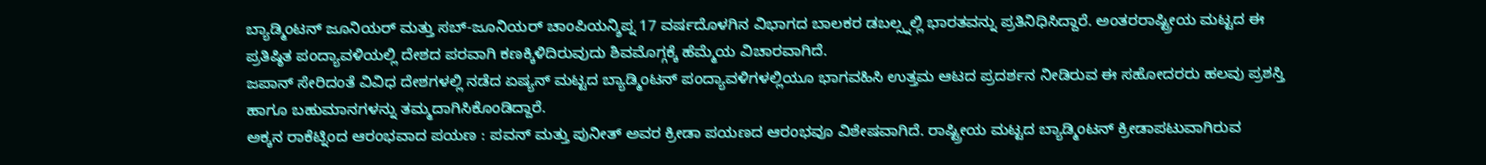ಬ್ಯಾಡ್ಮಿಂಟನ್ ಜೂನಿಯರ್ ಮತ್ತು ಸಬ್-ಜೂನಿಯರ್ ಚಾಂಪಿಯನ್ಶಿಪ್ನ 17 ವರ್ಷದೊಳಗಿನ ವಿಭಾಗದ ಬಾಲಕರ ಡಬಲ್ಸ್ನಲ್ಲಿ ಭಾರತವನ್ನು ಪ್ರತಿನಿಧಿಸಿದ್ದಾರೆ. ಅಂತರರಾಷ್ಟ್ರೀಯ ಮಟ್ಟದ ಈ ಪ್ರತಿಷ್ಠಿತ ಪಂದ್ಯಾವಳಿಯಲ್ಲಿ ದೇಶದ ಪರವಾಗಿ ಕಣಕ್ಕಿಳಿದಿರುವುದು ಶಿವಮೊಗ್ಗಕ್ಕೆ ಹೆಮ್ಮೆಯ ವಿಚಾರವಾಗಿದೆ.
ಜಪಾನ್ ಸೇರಿದಂತೆ ವಿವಿಧ ದೇಶಗಳಲ್ಲಿ ನಡೆದ ಏಷ್ಯನ್ ಮಟ್ಟದ ಬ್ಯಾಡ್ಮಿಂಟನ್ ಪಂದ್ಯಾವಳಿಗಳಲ್ಲಿಯೂ ಭಾಗವಹಿಸಿ ಉತ್ತಮ ಆಟದ ಪ್ರದರ್ಶನ ನೀಡಿರುವ ಈ ಸಹೋದರರು ಹಲವು ಪ್ರಶಸ್ತಿ ಹಾಗೂ ಬಹುಮಾನಗಳನ್ನು ತಮ್ಮದಾಗಿಸಿಕೊಂಡಿದ್ದಾರೆ.
ಅಕ್ಕನ ರಾಕೆಟ್ನಿಂದ ಆರಂಭವಾದ ಪಯಣ : ಪವನ್ ಮತ್ತು ಪುನೀತ್ ಅವರ ಕ್ರೀಡಾ ಪಯಣದ ಆರಂಭವೂ ವಿಶೇಷವಾಗಿದೆ. ರಾಷ್ಟ್ರೀಯ ಮಟ್ಟದ ಬ್ಯಾಡ್ಮಿಂಟನ್ ಕ್ರೀಡಾಪಟುವಾಗಿರುವ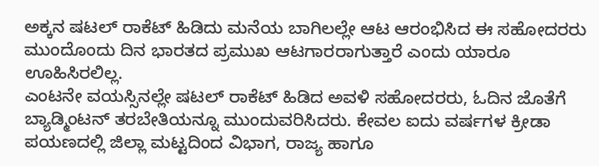ಅಕ್ಕನ ಷಟಲ್ ರಾಕೆಟ್ ಹಿಡಿದು ಮನೆಯ ಬಾಗಿಲಲ್ಲೇ ಆಟ ಆರಂಭಿಸಿದ ಈ ಸಹೋದರರು ಮುಂದೊಂದು ದಿನ ಭಾರತದ ಪ್ರಮುಖ ಆಟಗಾರರಾಗುತ್ತಾರೆ ಎಂದು ಯಾರೂ ಊಹಿಸಿರಲಿಲ್ಲ.
ಎಂಟನೇ ವಯಸ್ಸಿನಲ್ಲೇ ಷಟಲ್ ರಾಕೆಟ್ ಹಿಡಿದ ಅವಳಿ ಸಹೋದರರು, ಓದಿನ ಜೊತೆಗೆ ಬ್ಯಾಡ್ಮಿಂಟನ್ ತರಬೇತಿಯನ್ನೂ ಮುಂದುವರಿಸಿದರು. ಕೇವಲ ಐದು ವರ್ಷಗಳ ಕ್ರೀಡಾ ಪಯಣದಲ್ಲಿ ಜಿಲ್ಲಾ ಮಟ್ಟದಿಂದ ವಿಭಾಗ, ರಾಜ್ಯ ಹಾಗೂ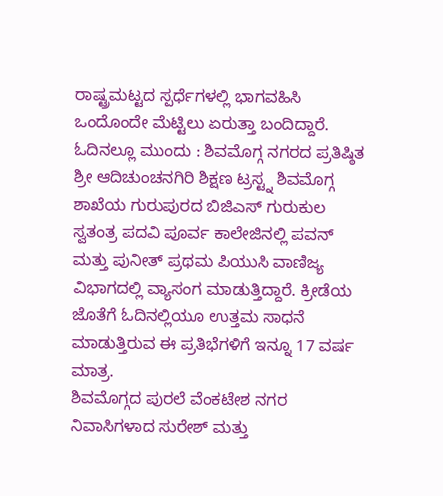ರಾಷ್ಟ್ರಮಟ್ಟದ ಸ್ಪರ್ಧೆಗಳಲ್ಲಿ ಭಾಗವಹಿಸಿ ಒಂದೊಂದೇ ಮೆಟ್ಟಿಲು ಏರುತ್ತಾ ಬಂದಿದ್ದಾರೆ.
ಓದಿನಲ್ಲೂ ಮುಂದು : ಶಿವಮೊಗ್ಗ ನಗರದ ಪ್ರತಿಷ್ಠಿತ ಶ್ರೀ ಆದಿಚುಂಚನಗಿರಿ ಶಿಕ್ಷಣ ಟ್ರಸ್ಟ್ನ ಶಿವಮೊಗ್ಗ ಶಾಖೆಯ ಗುರುಪುರದ ಬಿಜಿಎಸ್ ಗುರುಕುಲ ಸ್ವತಂತ್ರ ಪದವಿ ಪೂರ್ವ ಕಾಲೇಜಿನಲ್ಲಿ ಪವನ್ ಮತ್ತು ಪುನೀತ್ ಪ್ರಥಮ ಪಿಯುಸಿ ವಾಣಿಜ್ಯ ವಿಭಾಗದಲ್ಲಿ ವ್ಯಾಸಂಗ ಮಾಡುತ್ತಿದ್ದಾರೆ. ಕ್ರೀಡೆಯ ಜೊತೆಗೆ ಓದಿನಲ್ಲಿಯೂ ಉತ್ತಮ ಸಾಧನೆ ಮಾಡುತ್ತಿರುವ ಈ ಪ್ರತಿಭೆಗಳಿಗೆ ಇನ್ನೂ 17 ವರ್ಷ ಮಾತ್ರ.
ಶಿವಮೊಗ್ಗದ ಪುರಲೆ ವೆಂಕಟೇಶ ನಗರ ನಿವಾಸಿಗಳಾದ ಸುರೇಶ್ ಮತ್ತು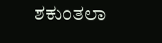ಶಕುಂತಲಾ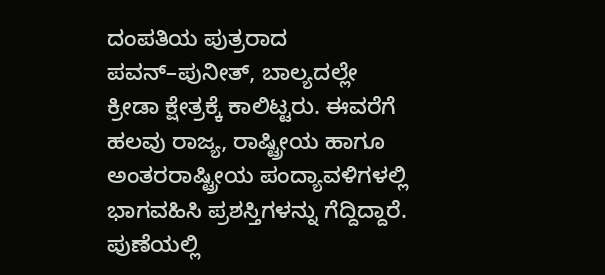ದಂಪತಿಯ ಪುತ್ರರಾದ ಪವನ್–ಪುನೀತ್, ಬಾಲ್ಯದಲ್ಲೇ ಕ್ರೀಡಾ ಕ್ಷೇತ್ರಕ್ಕೆ ಕಾಲಿಟ್ಟರು. ಈವರೆಗೆ ಹಲವು ರಾಜ್ಯ, ರಾಷ್ಟ್ರೀಯ ಹಾಗೂ ಅಂತರರಾಷ್ಟ್ರೀಯ ಪಂದ್ಯಾವಳಿಗಳಲ್ಲಿ ಭಾಗವಹಿಸಿ ಪ್ರಶಸ್ತಿಗಳನ್ನು ಗೆದ್ದಿದ್ದಾರೆ.
ಪುಣೆಯಲ್ಲಿ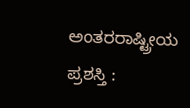ಅಂತರರಾಷ್ಟ್ರೀಯ ಪ್ರಶಸ್ತಿ :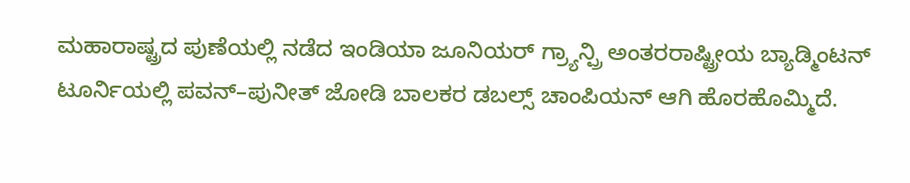ಮಹಾರಾಷ್ಟ್ರದ ಪುಣೆಯಲ್ಲಿ ನಡೆದ ಇಂಡಿಯಾ ಜೂನಿಯರ್ ಗ್ರ್ಯಾನ್ಪ್ರಿ ಅಂತರರಾಷ್ಟ್ರೀಯ ಬ್ಯಾಡ್ಮಿಂಟನ್ ಟೂರ್ನಿಯಲ್ಲಿ ಪವನ್–ಪುನೀತ್ ಜೋಡಿ ಬಾಲಕರ ಡಬಲ್ಸ್ ಚಾಂಪಿಯನ್ ಆಗಿ ಹೊರಹೊಮ್ಮಿದೆ.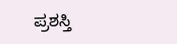ಪ್ರಶಸ್ತಿ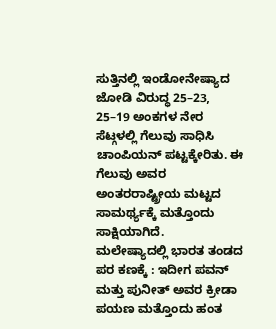ಸುತ್ತಿನಲ್ಲಿ ಇಂಡೋನೇಷ್ಯಾದ ಜೋಡಿ ವಿರುದ್ಧ 25–23, 25–19 ಅಂಕಗಳ ನೇರ ಸೆಟ್ಗಳಲ್ಲಿ ಗೆಲುವು ಸಾಧಿಸಿ ಚಾಂಪಿಯನ್ ಪಟ್ಟಕ್ಕೇರಿತು. ಈ ಗೆಲುವು ಅವರ ಅಂತರರಾಷ್ಟ್ರೀಯ ಮಟ್ಟದ ಸಾಮರ್ಥ್ಯಕ್ಕೆ ಮತ್ತೊಂದು ಸಾಕ್ಷಿಯಾಗಿದೆ.
ಮಲೇಷ್ಯಾದಲ್ಲಿ ಭಾರತ ತಂಡದ ಪರ ಕಣಕ್ಕೆ : ಇದೀಗ ಪವನ್ ಮತ್ತು ಪುನೀತ್ ಅವರ ಕ್ರೀಡಾ ಪಯಣ ಮತ್ತೊಂದು ಹಂತ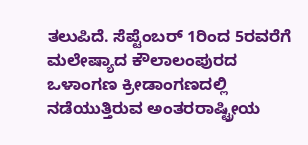ತಲುಪಿದೆ. ಸೆಪ್ಟೆಂಬರ್ 1ರಿಂದ 5ರವರೆಗೆ ಮಲೇಷ್ಯಾದ ಕೌಲಾಲಂಪುರದ ಒಳಾಂಗಣ ಕ್ರೀಡಾಂಗಣದಲ್ಲಿ ನಡೆಯುತ್ತಿರುವ ಅಂತರರಾಷ್ಟ್ರೀಯ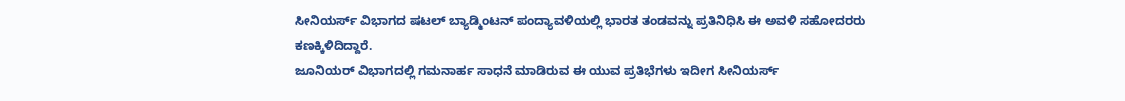ಸೀನಿಯರ್ಸ್ ವಿಭಾಗದ ಷಟಲ್ ಬ್ಯಾಡ್ಮಿಂಟನ್ ಪಂದ್ಯಾವಳಿಯಲ್ಲಿ ಭಾರತ ತಂಡವನ್ನು ಪ್ರತಿನಿಧಿಸಿ ಈ ಅವಳಿ ಸಹೋದರರು ಕಣಕ್ಕಿಳಿದಿದ್ದಾರೆ.
ಜೂನಿಯರ್ ವಿಭಾಗದಲ್ಲಿ ಗಮನಾರ್ಹ ಸಾಧನೆ ಮಾಡಿರುವ ಈ ಯುವ ಪ್ರತಿಭೆಗಳು ಇದೀಗ ಸೀನಿಯರ್ಸ್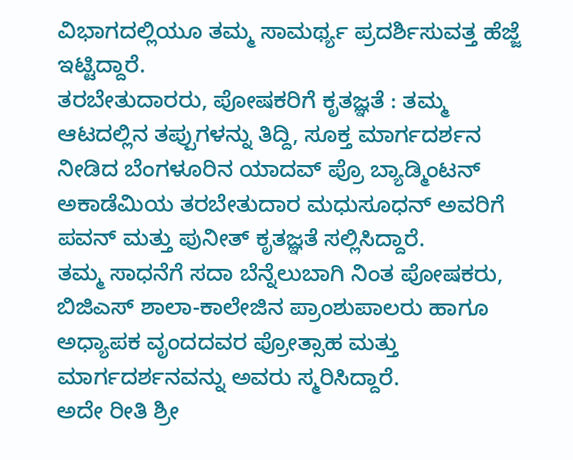ವಿಭಾಗದಲ್ಲಿಯೂ ತಮ್ಮ ಸಾಮರ್ಥ್ಯ ಪ್ರದರ್ಶಿಸುವತ್ತ ಹೆಜ್ಜೆ ಇಟ್ಟಿದ್ದಾರೆ.
ತರಬೇತುದಾರರು, ಪೋಷಕರಿಗೆ ಕೃತಜ್ಞತೆ : ತಮ್ಮ ಆಟದಲ್ಲಿನ ತಪ್ಪುಗಳನ್ನು ತಿದ್ದಿ, ಸೂಕ್ತ ಮಾರ್ಗದರ್ಶನ ನೀಡಿದ ಬೆಂಗಳೂರಿನ ಯಾದವ್ ಪ್ರೊ ಬ್ಯಾಡ್ಮಿಂಟನ್ ಅಕಾಡೆಮಿಯ ತರಬೇತುದಾರ ಮಧುಸೂಧನ್ ಅವರಿಗೆ ಪವನ್ ಮತ್ತು ಪುನೀತ್ ಕೃತಜ್ಞತೆ ಸಲ್ಲಿಸಿದ್ದಾರೆ.
ತಮ್ಮ ಸಾಧನೆಗೆ ಸದಾ ಬೆನ್ನೆಲುಬಾಗಿ ನಿಂತ ಪೋಷಕರು, ಬಿಜಿಎಸ್ ಶಾಲಾ-ಕಾಲೇಜಿನ ಪ್ರಾಂಶುಪಾಲರು ಹಾಗೂ ಅಧ್ಯಾಪಕ ವೃಂದದವರ ಪ್ರೋತ್ಸಾಹ ಮತ್ತು ಮಾರ್ಗದರ್ಶನವನ್ನು ಅವರು ಸ್ಮರಿಸಿದ್ದಾರೆ.
ಅದೇ ರೀತಿ ಶ್ರೀ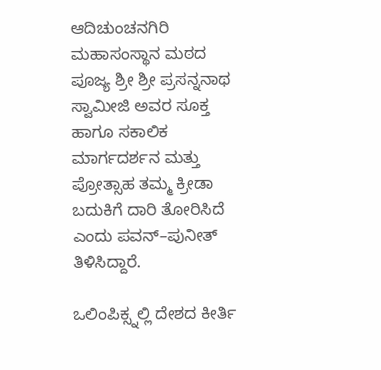ಆದಿಚುಂಚನಗಿರಿ ಮಹಾಸಂಸ್ಥಾನ ಮಠದ ಪೂಜ್ಯ ಶ್ರೀ ಶ್ರೀ ಪ್ರಸನ್ನನಾಥ ಸ್ವಾಮೀಜಿ ಅವರ ಸೂಕ್ತ ಹಾಗೂ ಸಕಾಲಿಕ ಮಾರ್ಗದರ್ಶನ ಮತ್ತು ಪ್ರೋತ್ಸಾಹ ತಮ್ಮ ಕ್ರೀಡಾ ಬದುಕಿಗೆ ದಾರಿ ತೋರಿಸಿದೆ ಎಂದು ಪವನ್–ಪುನೀತ್ ತಿಳಿಸಿದ್ದಾರೆ.

ಒಲಿಂಪಿಕ್ಸ್ನಲ್ಲಿ ದೇಶದ ಕೀರ್ತಿ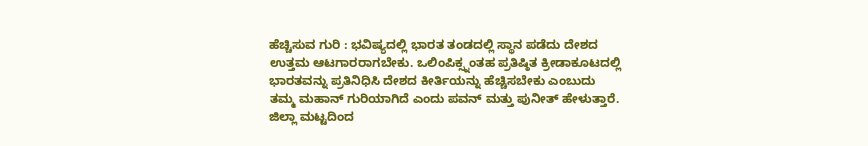ಹೆಚ್ಚಿಸುವ ಗುರಿ : ಭವಿಷ್ಯದಲ್ಲಿ ಭಾರತ ತಂಡದಲ್ಲಿ ಸ್ಥಾನ ಪಡೆದು ದೇಶದ ಉತ್ತಮ ಆಟಗಾರರಾಗಬೇಕು. ಒಲಿಂಪಿಕ್ಸ್ನಂತಹ ಪ್ರತಿಷ್ಠಿತ ಕ್ರೀಡಾಕೂಟದಲ್ಲಿ ಭಾರತವನ್ನು ಪ್ರತಿನಿಧಿಸಿ ದೇಶದ ಕೀರ್ತಿಯನ್ನು ಹೆಚ್ಚಿಸಬೇಕು ಎಂಬುದು ತಮ್ಮ ಮಹಾನ್ ಗುರಿಯಾಗಿದೆ ಎಂದು ಪವನ್ ಮತ್ತು ಪುನೀತ್ ಹೇಳುತ್ತಾರೆ.
ಜಿಲ್ಲಾ ಮಟ್ಟದಿಂದ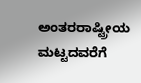ಅಂತರರಾಷ್ಟ್ರೀಯ ಮಟ್ಟದವರೆಗೆ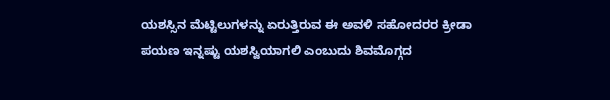ಯಶಸ್ಸಿನ ಮೆಟ್ಟಿಲುಗಳನ್ನು ಏರುತ್ತಿರುವ ಈ ಅವಳಿ ಸಹೋದರರ ಕ್ರೀಡಾ ಪಯಣ ಇನ್ನಷ್ಟು ಯಶಸ್ವಿಯಾಗಲಿ ಎಂಬುದು ಶಿವಮೊಗ್ಗದ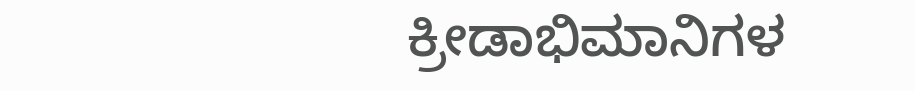ಕ್ರೀಡಾಭಿಮಾನಿಗಳ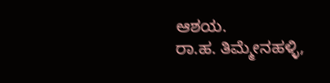ಆಶಯ.
ರಾ.ಹ. ತಿಮ್ಮೇನಹಳ್ಳಿ,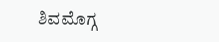ಶಿವಮೊಗ್ಗ